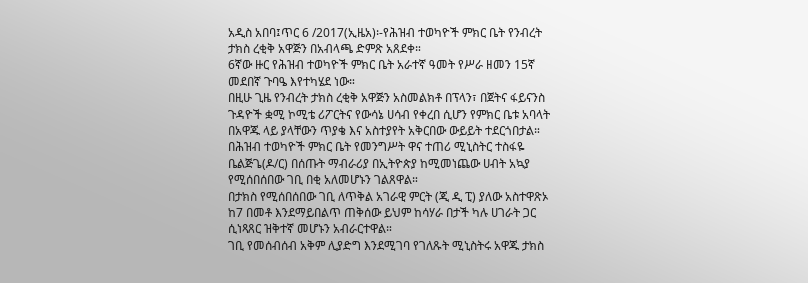አዲስ አበባ፤ጥር 6 /2017(ኢዜአ)፡-የሕዝብ ተወካዮች ምክር ቤት የንብረት ታክስ ረቂቅ አዋጅን በአብላጫ ድምጽ አጸደቀ።
6ኛው ዙር የሕዝብ ተወካዮች ምክር ቤት አራተኛ ዓመት የሥራ ዘመን 15ኛ መደበኛ ጉባዔ እየተካሄደ ነው።
በዚሁ ጊዜ የንብረት ታክስ ረቂቅ አዋጅን አስመልክቶ በፕላን፣ በጀትና ፋይናንስ ጉዳዮች ቋሚ ኮሚቴ ሪፖርትና የውሳኔ ሀሳብ የቀረበ ሲሆን የምክር ቤቱ አባላት በአዋጁ ላይ ያላቸውን ጥያቄ እና አስተያየት አቅርበው ውይይት ተደርጎበታል።
በሕዝብ ተወካዮች ምክር ቤት የመንግሥት ዋና ተጠሪ ሚኒስትር ተስፋዬ ቤልጅጌ(ዶ/ር) በሰጡት ማብራሪያ በኢትዮጵያ ከሚመነጨው ሀብት አኳያ የሚሰበሰበው ገቢ በቂ አለመሆኑን ገልጸዋል።
በታክስ የሚሰበሰበው ገቢ ለጥቅል አገራዊ ምርት (ጂ ዲ ፒ) ያለው አስተዋጽኦ ከ7 በመቶ እንደማይበልጥ ጠቅሰው ይህም ከሳሃራ በታች ካሉ ሀገራት ጋር ሲነጻጸር ዝቅተኛ መሆኑን አብራርተዋል።
ገቢ የመሰብሰብ አቅም ሊያድግ እንደሚገባ የገለጹት ሚኒስትሩ አዋጁ ታክስ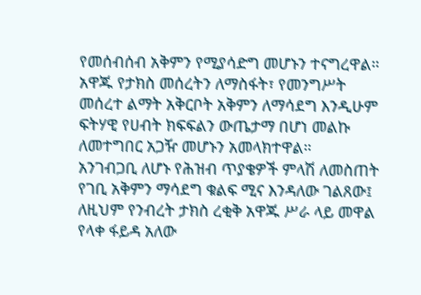የመሰብሰብ አቅምን የሚያሳድግ መሆኑን ተናግረዋል።
አዋጁ የታክስ መሰረትን ለማስፋት፣ የመንግሥት መሰረተ ልማት አቅርቦት አቅምን ለማሳደግ እንዲሁም ፍትሃዊ የሀብት ክፍፍልን ውጤታማ በሆነ መልኩ ለመተግበር አጋዥ መሆኑን አመላክተዋል።
አንገብጋቢ ለሆኑ የሕዝብ ጥያቄዎች ምላሽ ለመስጠት የገቢ አቅምን ማሳደግ ቁልፍ ሚና እንዳለው ገልጸው፤ ለዚህም የንብረት ታክስ ረቂቅ አዋጁ ሥራ ላይ መዋል የላቀ ፋይዳ አለው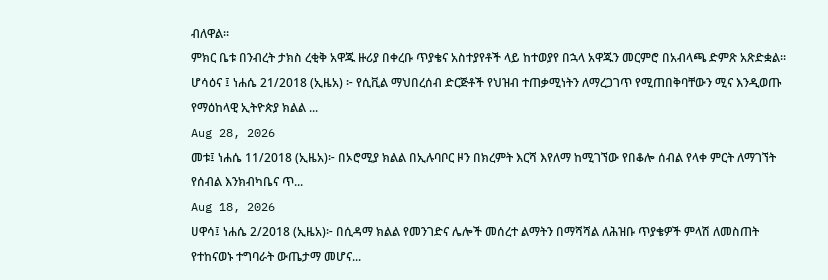ብለዋል።
ምክር ቤቱ በንብረት ታክስ ረቂቅ አዋጁ ዙሪያ በቀረቡ ጥያቄና አስተያየቶች ላይ ከተወያየ በኋላ አዋጁን መርምሮ በአብላጫ ድምጽ አጽድቋል።
ሆሳዕና ፤ ነሐሴ 21/2018 (ኢዜአ) ፦ የሲቪል ማህበረሰብ ድርጅቶች የህዝብ ተጠቃሚነትን ለማረጋገጥ የሚጠበቅባቸውን ሚና እንዲወጡ የማዕከላዊ ኢትዮጵያ ክልል ...
Aug 28, 2026
መቱ፤ ነሐሴ 11/2018 (ኢዜአ)፦ በኦሮሚያ ክልል በኢሉባቦር ዞን በክረምት እርሻ እየለማ ከሚገኘው የበቆሎ ሰብል የላቀ ምርት ለማገኘት የሰብል እንክብካቤና ጥ...
Aug 18, 2026
ሀዋሳ፤ ነሐሴ 2/2018 (ኢዜአ)፦ በሲዳማ ክልል የመንገድና ሌሎች መሰረተ ልማትን በማሻሻል ለሕዝቡ ጥያቄዎች ምላሽ ለመስጠት የተከናወኑ ተግባራት ውጤታማ መሆና...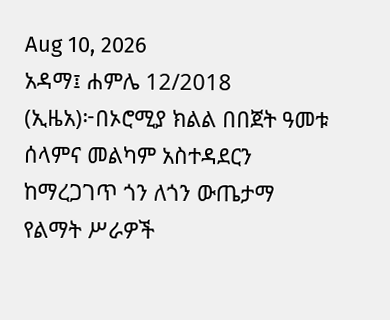Aug 10, 2026
አዳማ፤ ሐምሌ 12/2018 (ኢዜአ)፦በኦሮሚያ ክልል በበጀት ዓመቱ ሰላምና መልካም አስተዳደርን ከማረጋገጥ ጎን ለጎን ውጤታማ የልማት ሥራዎች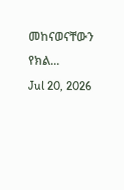መከናወናቸውን የክል...
Jul 20, 2026